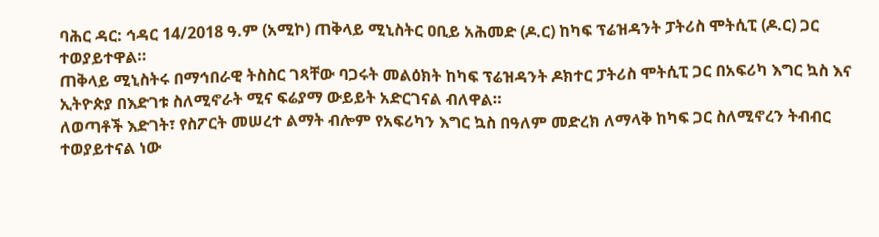ባሕር ዳር: ኅዳር 14/2018 ዓ.ም (አሚኮ) ጠቅላይ ሚኒስትር ዐቢይ አሕመድ (ዶ.ር) ከካፍ ፕሬዝዳንት ፓትሪስ ሞትሲፒ (ዶ.ር) ጋር ተወያይተዋል።
ጠቅላይ ሚኒስትሩ በማኅበራዊ ትስስር ገጻቸው ባጋሩት መልዕክት ከካፍ ፕሬዝዳንት ዶክተር ፓትሪስ ሞትሲፒ ጋር በአፍሪካ እግር ኳስ እና ኢትዮጵያ በእድገቱ ስለሚኖራት ሚና ፍሬያማ ውይይት አድርገናል ብለዋል።
ለወጣቶች እድገት፣ የስፖርት መሠረተ ልማት ብሎም የአፍሪካን እግር ኳስ በዓለም መድረክ ለማላቅ ከካፍ ጋር ስለሚኖረን ትብብር ተወያይተናል ነው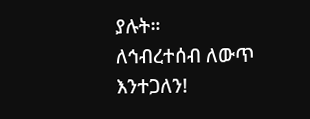ያሉት።
ለኅብረተሰብ ለውጥ እንተጋለን!